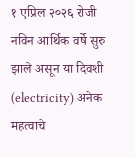१ एप्रिल २०२६ रोजी नविन आर्थिक वर्षे सुरु झाले असून या दिवशी (electricity) अनेक महत्वाचे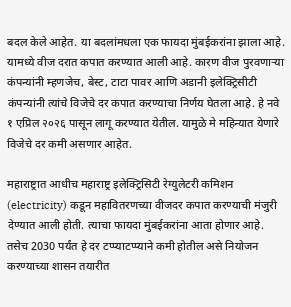बदल केले आहेत. या बदलांमधला एक फायदा मुंबईकरांना झाला आहे. यामध्ये वीज दरात कपात करण्यात आली आहे. कारण वीज पुरवणाऱ्या कंपन्यांनी म्हणजेच, बेस्ट, टाटा पावर आणि अडानी इलेक्ट्रिसीटी कंपन्यांनी त्यांचे विजेचे दर कपात करण्याचा निर्णय घेतला आहे. हे नवे १ एप्रिल २०२६ पासून लागू करण्यात येतील. यामुळे मे महिन्यात येणारे विजेचे दर कमी असणार आहेत.

महाराष्ट्रात आधीच महाराष्ट्र इलेक्ट्रिसिटी रेग्युलेटरी कमिशन (electricity) कडून महावितरणच्या वीजदर कपात करण्याची मंजुरी देण्यात आली होती. त्याचा फायदा मुंबईकरांना आता होणार आहे. तसेच 2030 पर्यंत हे दर टप्प्याटप्प्याने कमी होतील असे नियोजन करण्याच्या शासन तयारीत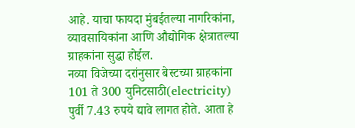आहे. याचा फायदा मुंबईतल्या नागरिकांना, व्यावसायिकांना आणि औद्योगिक क्षेत्रातल्या ग्राहकांना सुद्धा होईल.
नव्या विजेच्या दरांनुसार बेस्टच्या ग्राहकांना 101 ते 300 युनिटसाठी(electricity) पुर्वी 7.43 रुपये द्यावे लागत होते. आता हे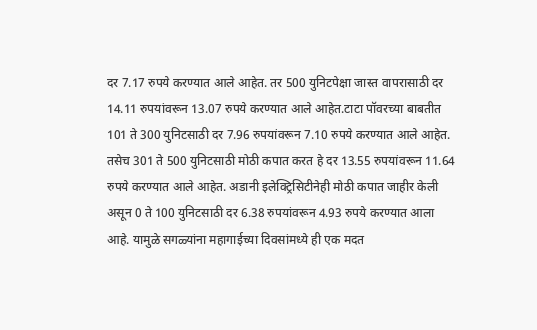दर 7.17 रुपये करण्यात आले आहेत. तर 500 युनिटपेक्षा जास्त वापरासाठी दर 14.11 रुपयांवरून 13.07 रुपये करण्यात आले आहेत.टाटा पॉवरच्या बाबतीत 101 ते 300 युनिटसाठी दर 7.96 रुपयांवरून 7.10 रुपये करण्यात आले आहेत. तसेच 301 ते 500 युनिटसाठी मोठी कपात करत हे दर 13.55 रुपयांवरून 11.64 रुपये करण्यात आले आहेत. अडानी इलेक्ट्रिसिटीनेही मोठी कपात जाहीर केली असून 0 ते 100 युनिटसाठी दर 6.38 रुपयांवरून 4.93 रुपये करण्यात आला आहे. यामुळे सगळ्यांना महागाईच्या दिवसांमध्ये ही एक मदत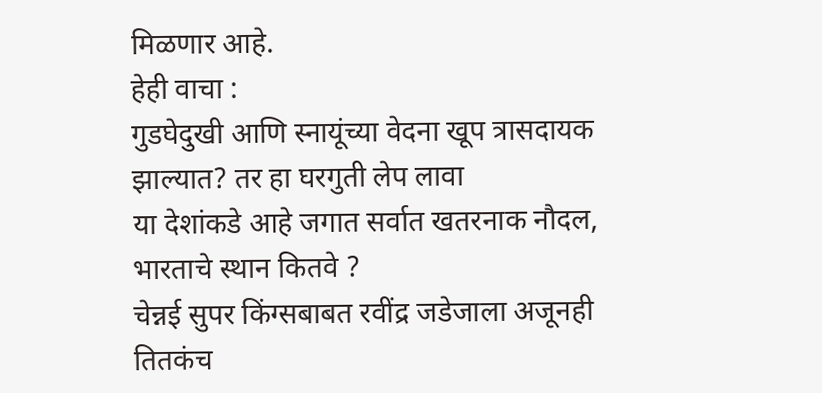मिळणार आहे.
हेही वाचा :
गुडघेदुखी आणि स्नायूंच्या वेदना खूप त्रासदायक झाल्यात? तर हा घरगुती लेप लावा
या देशांकडे आहे जगात सर्वात खतरनाक नौदल, भारताचे स्थान कितवे ?
चेन्नई सुपर किंग्सबाबत रवींद्र जडेजाला अजूनही तितकंच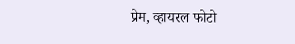प्रेम, व्हायरल फोटो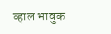व्हाल भावुक